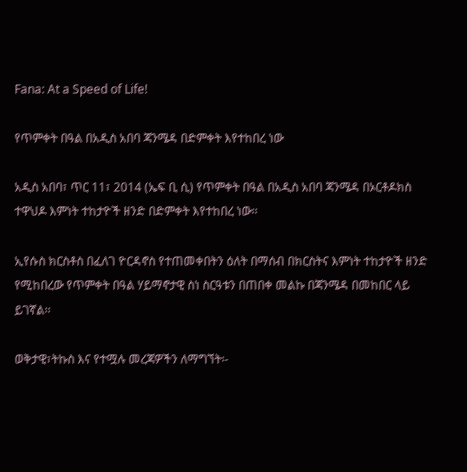Fana: At a Speed of Life!

የጥምቀት በዓል በአዲስ አበባ ጃንሜዳ በድምቀት እየተከበረ ነው

አዲስ አበባ፣ ጥር 11፣ 2014 (ኤፍ ቢ ሲ) የጥምቀት በዓል በአዲስ አበባ ጃንሜዳ በኦርቶዶክስ ተዋህዶ እምነት ተከታዮች ዘንድ በድምቀት እየተከበረ ነው፡፡

ኢየሱስ ክርስቶስ በፈለገ ዮርዳኖስ የተጠመቀበትን ዕለት በማሰብ በክርስትና እምነት ተከታዮች ዘንድ የሚከበረው የጥምቀት በዓል ሃይማኖታዊ ስነ ስርዓቱን በጠበቀ መልኩ በጃንሜዳ በመከበር ላይ ይገኛል፡፡

ወቅታዊ፣ትኩስ እና የተሟሉ መረጃዎችን ለማግኘት፡-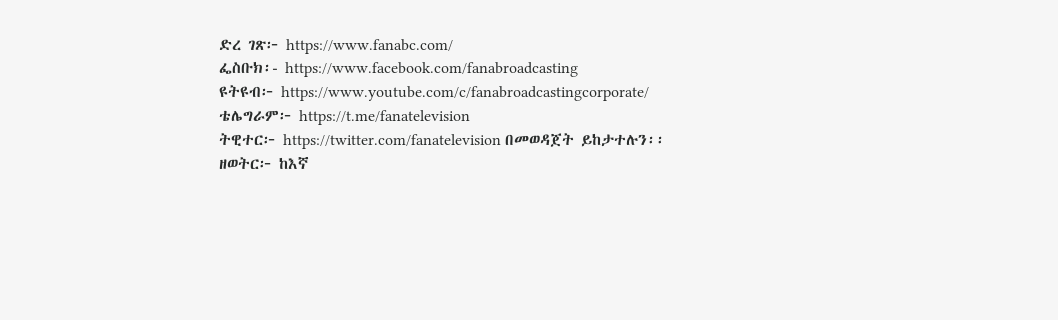ድረ ገጽ፦ https://www.fanabc.com/
ፌስቡክ፡- https://www.facebook.com/fanabroadcasting
ዩትዩብ፦ https://www.youtube.com/c/fanabroadcastingcorporate/
ቴሌግራም፦ https://t.me/fanatelevision
ትዊተር፦ https://twitter.com/fanatelevision በመወዳጀት ይከታተሉን፡፡
ዘወትር፦ ከእኛ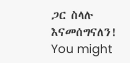ጋር ስላሉ እናመሰግናለን!
You might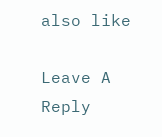also like

Leave A Reply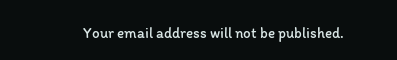Your email address will not be published.